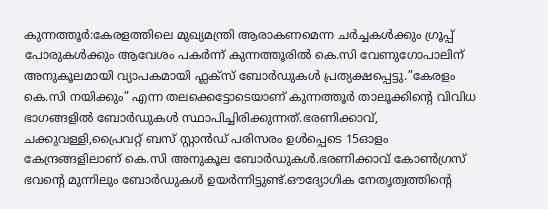കുന്നത്തൂർ:കേരളത്തിലെ മുഖ്യമന്ത്രി ആരാകണമെന്ന ചർച്ചകൾക്കും ഗ്രൂപ്പ് പോരുകൾക്കും ആവേശം പകർന്ന് കുന്നത്തൂരിൽ കെ.സി വേണുഗോപാലിന് അനുകൂലമായി വ്യാപകമായി ഫ്ലക്സ് ബോർഡുകൾ പ്രത്യക്ഷപ്പെട്ടു.”കേരളം കെ.സി നയിക്കും” എന്ന തലക്കെട്ടോടെയാണ് കുന്നത്തൂർ താലൂക്കിന്റെ വിവിധ ഭാഗങ്ങളിൽ ബോർഡുകൾ സ്ഥാപിച്ചിരിക്കുന്നത്.ഭരണിക്കാവ്, ചക്കുവള്ളി,പ്രൈവറ്റ് ബസ് സ്റ്റാൻഡ് പരിസരം ഉൾപ്പെടെ 15ഓളം കേന്ദ്രങ്ങളിലാണ് കെ.സി അനുകൂല ബോർഡുകൾ.ഭരണിക്കാവ് കോൺഗ്രസ് ഭവന്റെ മുന്നിലും ബോർഡുകൾ ഉയർന്നിട്ടുണ്ട്.ഔദ്യോഗിക നേതൃത്വത്തിന്റെ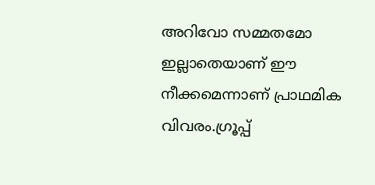അറിവോ സമ്മതമോ ഇല്ലാതെയാണ് ഈ നീക്കമെന്നാണ് പ്രാഥമിക വിവരം.ഗ്രൂപ്പ്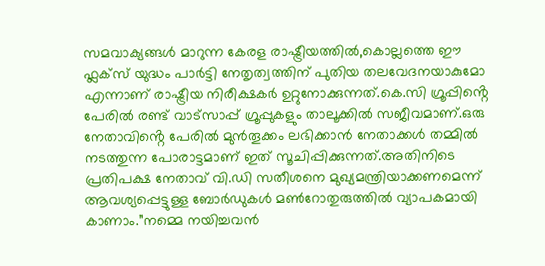സമവാക്യങ്ങൾ മാറുന്ന കേരള രാഷ്ട്രീയത്തിൽ,കൊല്ലത്തെ ഈ ഫ്ലക്സ് യുദ്ധം പാർട്ടി നേതൃത്വത്തിന് പുതിയ തലവേദനയാകുമോ എന്നാണ് രാഷ്ട്രീയ നിരീക്ഷകർ ഉറ്റുനോക്കുന്നത്.കെ.സി ഗ്രൂപ്പിൻ്റെ പേരിൽ രണ്ട് വാട്സാപ്പ് ഗ്രൂപ്പുകളും താലൂക്കിൽ സജീവമാണ്.ഒരു നേതാവിൻ്റെ പേരിൽ മുൻതൂക്കം ലഭിക്കാൻ നേതാക്കൾ തമ്മിൽ നടത്തുന്ന പോരാട്ടമാണ് ഇത് സൂചിപ്പിക്കുന്നത്.അതിനിടെ പ്രതിപക്ഷ നേതാവ് വി.ഡി സതീശനെ മുഖ്യമന്ത്രിയാക്കണമെന്ന് ആവശ്യപ്പെട്ടുള്ള ബോർഡുകൾ മൺറോതുരുത്തിൽ വ്യാപകമായി കാണാം.”നമ്മെ നയിച്ചവൻ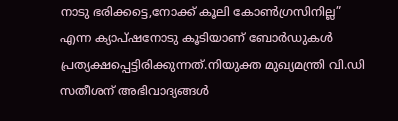നാടു ഭരിക്കട്ടെ,നോക്ക് കൂലി കോൺഗ്രസിനില്ല” എന്ന ക്യാപ്ഷനോടു കൂടിയാണ് ബോർഡുകൾ പ്രത്യക്ഷപ്പെട്ടിരിക്കുന്നത്.നിയുക്ത മുഖ്യമന്ത്രി വി.ഡി സതീശന് അഭിവാദ്യങ്ങൾ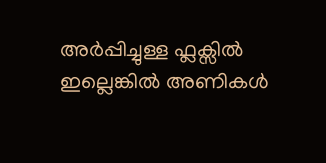അർപ്പിച്ചുള്ള ഫ്ലക്സിൽ ഇല്ലെങ്കിൽ അണികൾ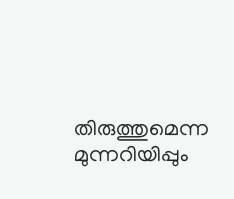തിരുത്തുമെന്ന മുന്നറിയിപ്പും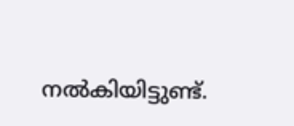നൽകിയിട്ടുണ്ട്.